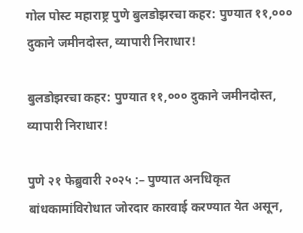गोल पोस्ट महाराष्ट्र पुणे बुलडोझरचा कहर: पुण्यात ११,००० दुकाने जमीनदोस्त, व्यापारी निराधार!

बुलडोझरचा कहर: पुण्यात ११,००० दुकाने जमीनदोस्त, व्यापारी निराधार!

पुणे २१ फेब्रुवारी २०२५ :– पुण्यात अनधिकृत बांधकामांविरोधात जोरदार कारवाई करण्यात येत असून,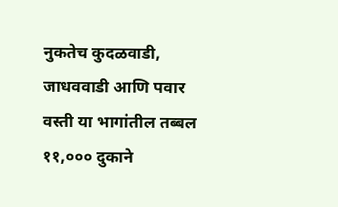नुकतेच कुदळवाडी, जाधववाडी आणि पवार वस्ती या भागांतील तब्बल ११,००० दुकाने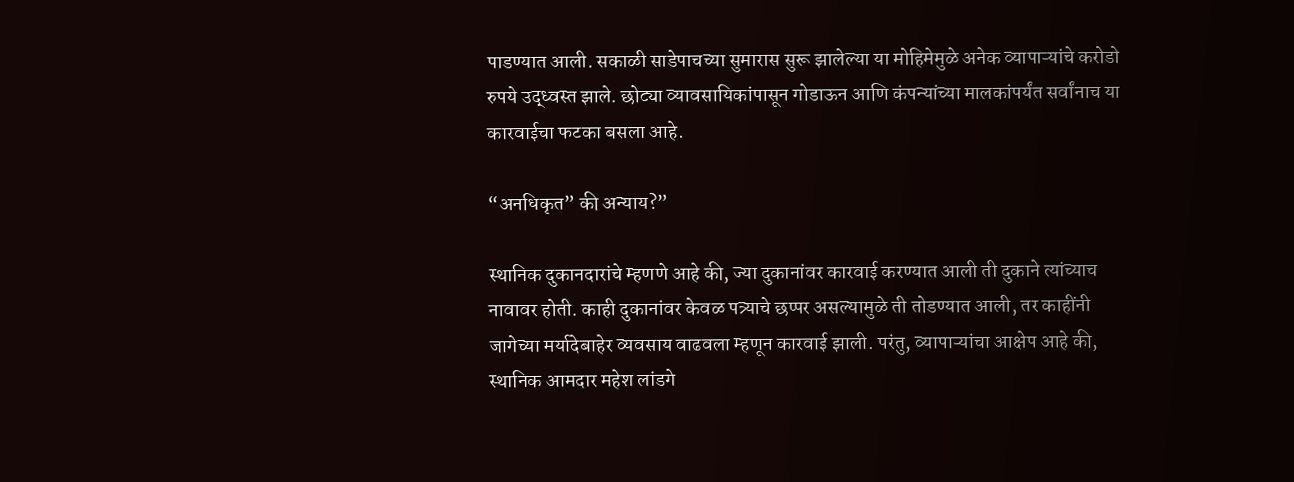पाडण्यात आली. सकाळी साडेपाचच्या सुमारास सुरू झालेल्या या मोहिमेमुळे अनेक व्यापाऱ्यांचे करोडो रुपये उद्ध्वस्त झाले. छोट्या व्यावसायिकांपासून गोडाऊन आणि कंपन्यांच्या मालकांपर्यंत सर्वांनाच या कारवाईचा फटका बसला आहे.

“अनधिकृत” की अन्याय?”

स्थानिक दुकानदारांचे म्हणणे आहे की, ज्या दुकानांवर कारवाई करण्यात आली ती दुकाने त्यांच्याच नावावर होती. काही दुकानांवर केवळ पत्र्याचे छप्पर असल्यामुळे ती तोडण्यात आली, तर काहींनी जागेच्या मर्यादेबाहेर व्यवसाय वाढवला म्हणून कारवाई झाली. परंतु, व्यापाऱ्यांचा आक्षेप आहे की, स्थानिक आमदार महेश लांडगे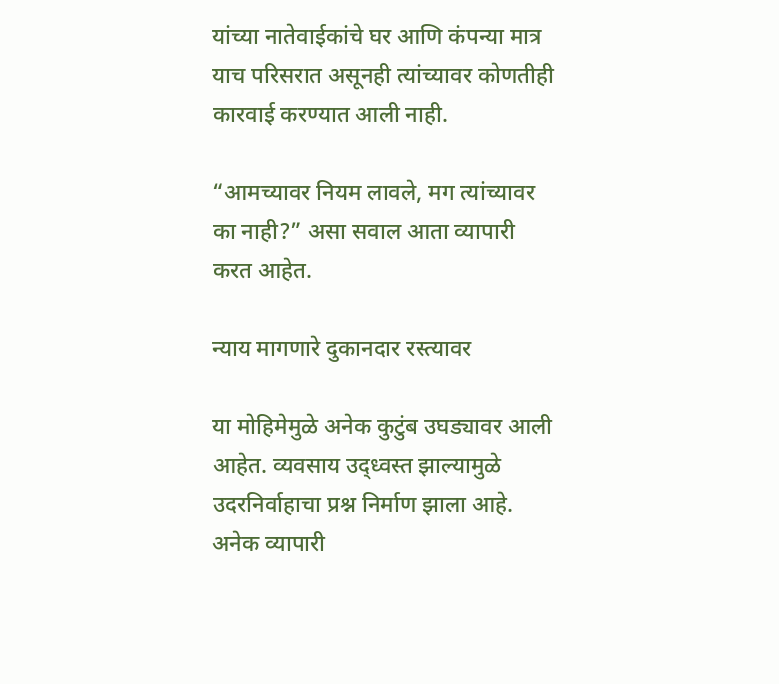यांच्या नातेवाईकांचे घर आणि कंपन्या मात्र याच परिसरात असूनही त्यांच्यावर कोणतीही कारवाई करण्यात आली नाही.

“आमच्यावर नियम लावले, मग त्यांच्यावर का नाही?” असा सवाल आता व्यापारी करत आहेत.

न्याय मागणारे दुकानदार रस्त्यावर

या मोहिमेमुळे अनेक कुटुंब उघड्यावर आली आहेत. व्यवसाय उद्ध्वस्त झाल्यामुळे उदरनिर्वाहाचा प्रश्न निर्माण झाला आहे. अनेक व्यापारी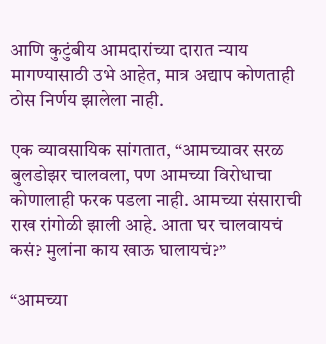आणि कुटुंबीय आमदारांच्या दारात न्याय मागण्यासाठी उभे आहेत, मात्र अद्याप कोणताही ठोस निर्णय झालेला नाही.

एक व्यावसायिक सांगतात, “आमच्यावर सरळ बुलडोझर चालवला, पण आमच्या विरोधाचा कोणालाही फरक पडला नाही. आमच्या संसाराची राख रांगोळी झाली आहे. आता घर चालवायचं कसं? मुलांना काय खाऊ घालायचं?”

“आमच्या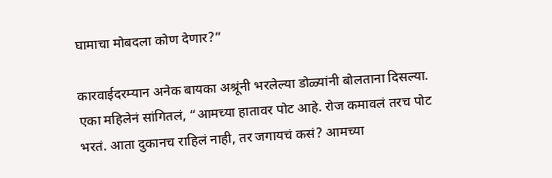घामाचा मोबदला कोण देणार?”

कारवाईदरम्यान अनेक बायका अश्रूंनी भरलेल्या डोळ्यांनी बोलताना दिसल्या. एका महिलेनं सांगितलं, “आमच्या हातावर पोट आहे. रोज कमावलं तरच पोट भरतं. आता दुकानच राहिलं नाही, तर जगायचं कसं? आमच्या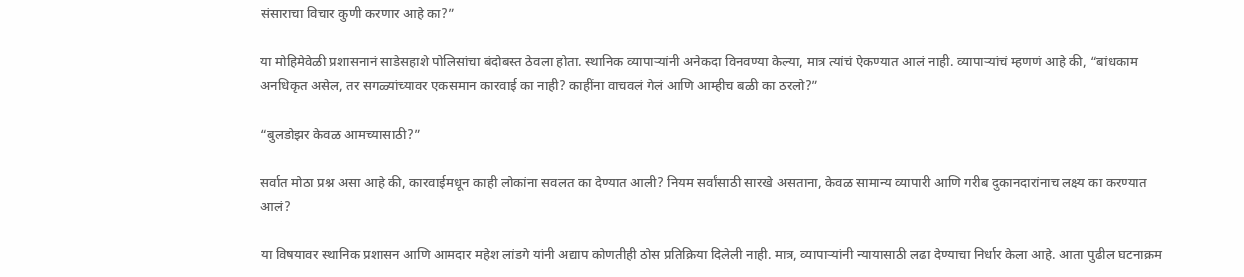संसाराचा विचार कुणी करणार आहे का?”

या मोहिमेवेळी प्रशासनानं साडेसहाशे पोलिसांचा बंदोबस्त ठेवला होता. स्थानिक व्यापाऱ्यांनी अनेकदा विनवण्या केल्या, मात्र त्यांचं ऐकण्यात आलं नाही. व्यापाऱ्यांचं म्हणणं आहे की, “बांधकाम अनधिकृत असेल, तर सगळ्यांच्यावर एकसमान कारवाई का नाही? काहींना वाचवलं गेलं आणि आम्हीच बळी का ठरलो?”

“बुलडोझर केवळ आमच्यासाठी?”

सर्वात मोठा प्रश्न असा आहे की, कारवाईमधून काही लोकांना सवलत का देण्यात आली? नियम सर्वांसाठी सारखे असताना, केवळ सामान्य व्यापारी आणि गरीब दुकानदारांनाच लक्ष्य का करण्यात आलं?

या विषयावर स्थानिक प्रशासन आणि आमदार महेश लांडगे यांनी अद्याप कोणतीही ठोस प्रतिक्रिया दिलेली नाही. मात्र, व्यापाऱ्यांनी न्यायासाठी लढा देण्याचा निर्धार केला आहे. आता पुढील घटनाक्रम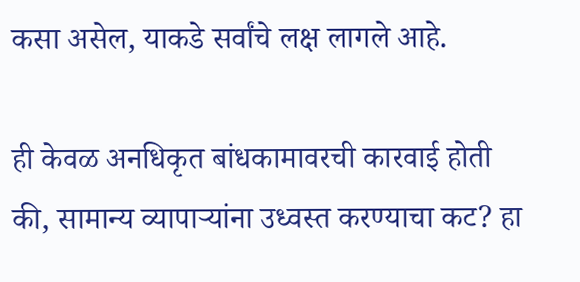कसा असेल, याकडे सर्वांचे लक्ष लागले आहे.

ही केवळ अनधिकृत बांधकामावरची कारवाई होती की, सामान्य व्यापाऱ्यांना उध्वस्त करण्याचा कट? हा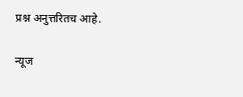प्रश्न अनुत्तरितच आहे.

न्यूज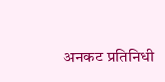अनकट प्रतिनिधी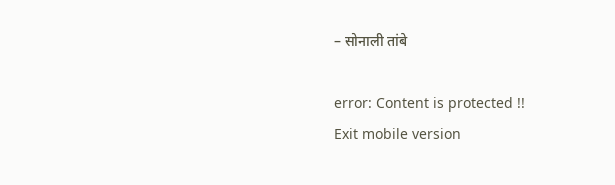– सोनाली तांबे

error: Content is protected !!
Exit mobile version